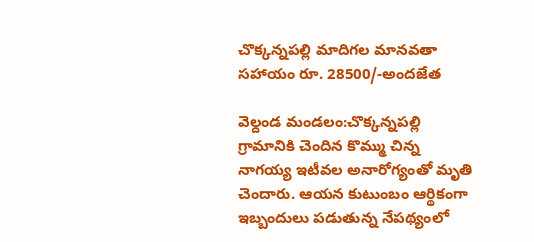చొక్కన్నపల్లి మాదిగల మానవతా సహాయం రూ. 28500/-అందజేత

వెల్దండ మండలం:చొక్కన్నపల్లి గ్రామానికి చెందిన కొమ్ము చిన్న నాగయ్య ఇటీవల అనారోగ్యంతో మృతి చెందారు. ఆయన కుటుంబం ఆర్థికంగా ఇబ్బందులు పడుతున్న నేపథ్యంలో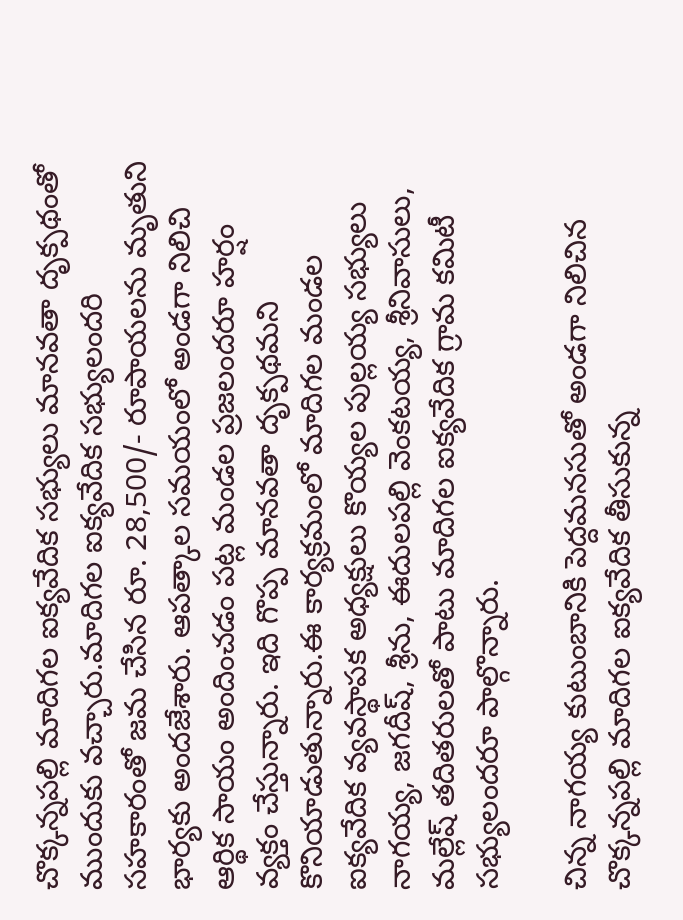చొక్కన్నపల్లి మాదిగల ఐక్యవేదిక సభ్యులు మానవతా దృక్పథంతో ముందుకు వచ్చారు.మాదిగల ఐక్యవేదిక సభ్యులందరి సహకారంతో జమ చేసిన రూ. 28,500/- రూపాయలను మృతుని భార్యకు అందజేశారు. ఆపత్కాల సమయంలో అండగా నిలిచి ఆర్థిక సాయం అందించడం పట్ల మండల ప్రజలందరూ హర్షం వ్యక్తం చేస్తున్నారు. ఇది గొప్ప మానవతా దృక్పథమని కొనియాడుతున్నారు.ఈ కార్యక్రమంలో మాదిగల మండల ఐక్యవేదిక వ్యవస్థాపక అధ్యక్షులు కొయ్యల పుల్లయ్య సభ్యులు నాగయ్య, జగదీష్, శ్రీను, ఈదులపల్లి వెంకటయ్య, శ్రీనివాసులు, మల్లేష్ తదితరులతో పాటు మాదిగల ఐక్యవేదిక గ్రామ కమిటీ సభ్యులందరూ పాల్గొన్నారు.

చిన్న నాగయ్య కుటుంబానికి పెద్దమనసుతో అండగా నిలిచిన చొక్కన్నపల్లి మాదిగల ఐక్యవేదిక తీసుకున్న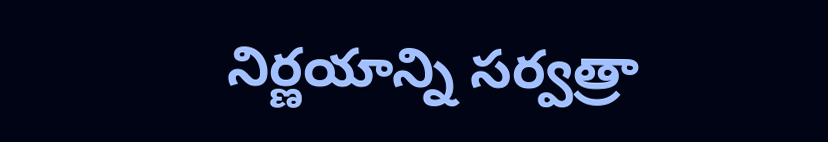నిర్ణయాన్ని సర్వత్రా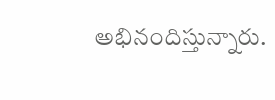అభినందిస్తున్నారు.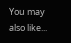You may also like...